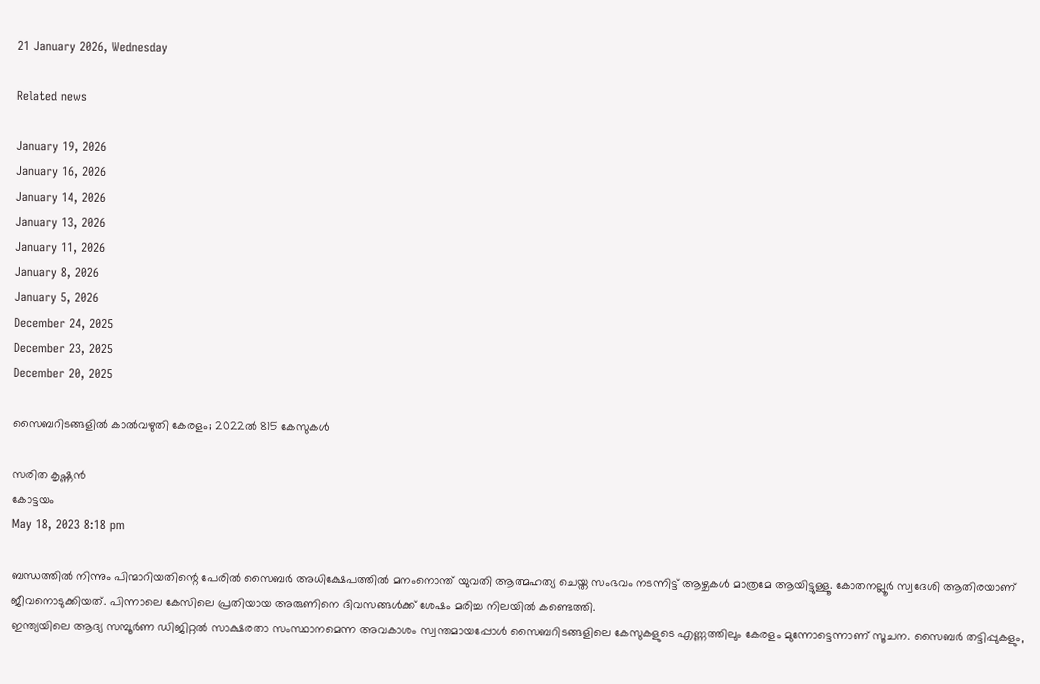21 January 2026, Wednesday

Related news

January 19, 2026
January 16, 2026
January 14, 2026
January 13, 2026
January 11, 2026
January 8, 2026
January 5, 2026
December 24, 2025
December 23, 2025
December 20, 2025

സൈബറിടങ്ങളിൽ കാൽവഴുതി കേരളം; 2022ൽ 815 കേസുകള്‍

സരിത കൃഷ്ണൻ
കോട്ടയം
May 18, 2023 8:18 pm

ബന്ധത്തിൽ നിന്നും പിന്മാറിയതിന്റെ പേരിൽ സൈബർ അധിക്ഷേപത്തിൽ മനംനൊന്ത് യുവതി ആത്മഹത്യ ചെയ്ത സംഭവം നടന്നിട്ട് ആഴ്ചകൾ മാത്രമേ ആയിട്ടുള്ളൂ. കോതനല്ലൂർ സ്വദേശി ആതിരയാണ് ജീവനൊടുക്കിയത്. പിന്നാലെ കേസിലെ പ്രതിയായ അരുണിനെ ദിവസങ്ങൾക്ക് ശേഷം മരിച്ച നിലയിൽ കണ്ടെത്തി.
ഇന്ത്യയിലെ ആദ്യ സമ്പൂർണ ഡിജിറ്റൽ സാക്ഷരതാ സംസ്ഥാനമെന്ന അവകാശം സ്വന്തമായപ്പോൾ സൈബറിടങ്ങളിലെ കേസുകളുടെ എണ്ണത്തിലും കേരളം മുന്നോട്ടെന്നാണ് സൂചന. സൈബർ തട്ടിപ്പുകളും,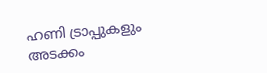ഹണി ട്രാപ്പുകളും അടക്കം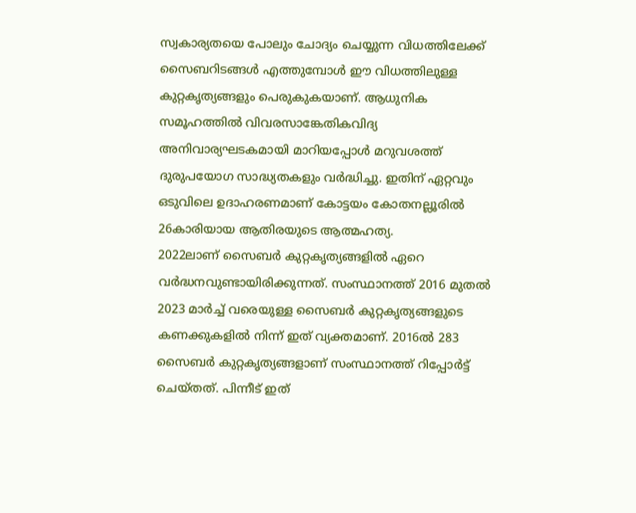സ്വകാര്യതയെ പോലും ചോദ്യം ചെയ്യുന്ന വിധത്തിലേക്ക് സൈബറിടങ്ങൾ എത്തുമ്പോൾ ഈ വിധത്തിലുള്ള കുറ്റകൃത്യങ്ങളും പെരുകുകയാണ്. ആധുനിക സമൂഹത്തിൽ വിവരസാങ്കേതികവിദ്യ അനിവാര്യഘടകമായി മാറിയപ്പോൾ മറുവശത്ത് ദുരുപയോഗ സാദ്ധ്യതകളും വർദ്ധിച്ചു. ഇതിന് ഏറ്റവും ഒടുവിലെ ഉദാഹരണമാണ് കോട്ടയം കോതനല്ലൂരിൽ 26കാരിയായ ആതിരയുടെ ആത്മഹത്യ.
2022ലാണ് സൈബർ കുറ്റകൃത്യങ്ങളിൽ ഏറെ വർദ്ധനവുണ്ടായിരിക്കുന്നത്. സംസ്ഥാനത്ത് 2016 മുതൽ 2023 മാർച്ച് വരെയുള്ള സൈബർ കുറ്റകൃത്യങ്ങളുടെ കണക്കുകളിൽ നിന്ന് ഇത് വ്യക്തമാണ്. 2016ൽ 283 സൈബർ കുറ്റകൃത്യങ്ങളാണ് സംസ്ഥാനത്ത് റിപ്പോർട്ട് ചെയ്തത്. പിന്നീട് ഇത്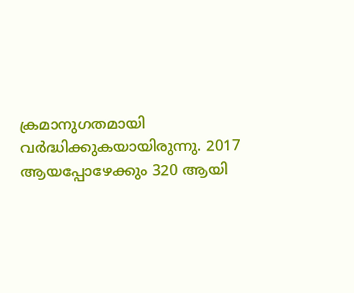ക്രമാനുഗതമായി വർദ്ധിക്കുകയായിരുന്നു. 2017 ആയപ്പോഴേക്കും 320 ആയി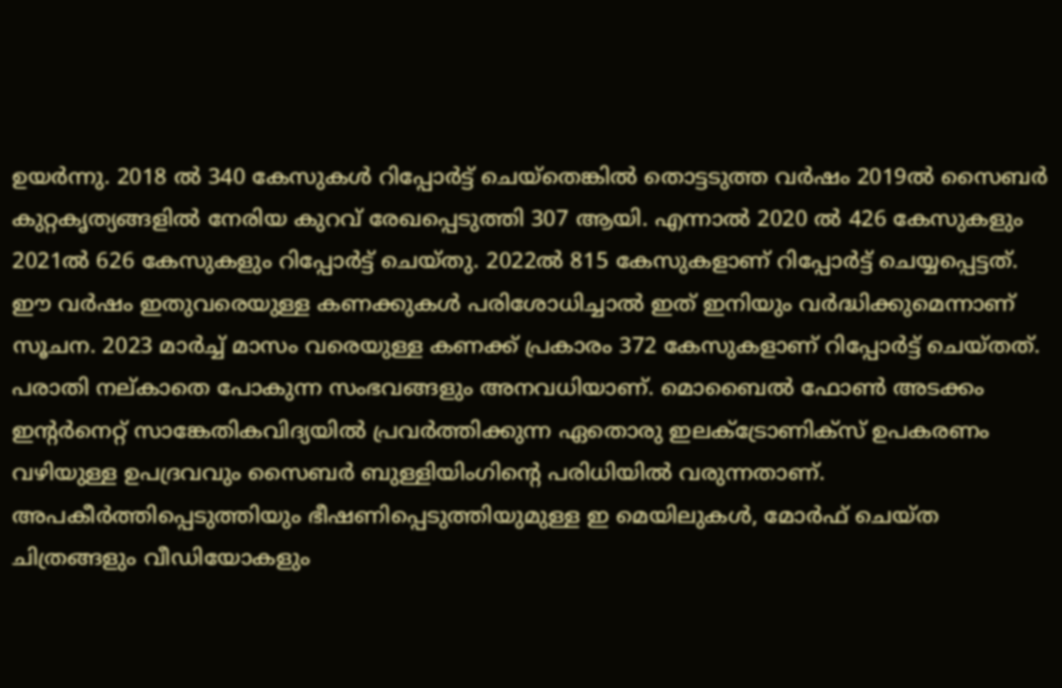ഉയർന്നു. 2018 ൽ 340 കേസുകൾ റിപ്പോർട്ട് ചെയ്തെങ്കിൽ തൊട്ടടുത്ത വർഷം 2019ൽ സൈബർ കുറ്റകൃത്യങ്ങളിൽ നേരിയ കുറവ് രേഖപ്പെടുത്തി 307 ആയി. എന്നാൽ 2020 ൽ 426 കേസുകളും 2021ൽ 626 കേസുകളും റിപ്പോർട്ട് ചെയ്തു. 2022ൽ 815 കേസുകളാണ് റിപ്പോർട്ട് ചെയ്യപ്പെട്ടത്. ഈ വർഷം ഇതുവരെയുള്ള കണക്കുകൾ പരിശോധിച്ചാൽ ഇത് ഇനിയും വർദ്ധിക്കുമെന്നാണ് സൂചന. 2023 മാർച്ച് മാസം വരെയുള്ള കണക്ക് പ്രകാരം 372 കേസുകളാണ് റിപ്പോർട്ട് ചെയ്തത്.
പരാതി നല്കാതെ പോകുന്ന സംഭവങ്ങളും അനവധിയാണ്. മൊബൈൽ ഫോൺ അടക്കം ഇന്റർനെറ്റ് സാങ്കേതികവിദ്യയിൽ പ്രവർത്തിക്കുന്ന ഏതൊരു ഇലക്ട്രോണിക്സ് ഉപകരണം വഴിയുള്ള ഉപദ്രവവും സൈബർ ബുള്ളിയിംഗിന്റെ പരിധിയിൽ വരുന്നതാണ്. അപകീർത്തിപ്പെടുത്തിയും ഭീഷണിപ്പെടുത്തിയുമുള്ള ഇ മെയിലുകൾ, മോർഫ് ചെയ്ത ചിത്രങ്ങളും വീഡിയോകളും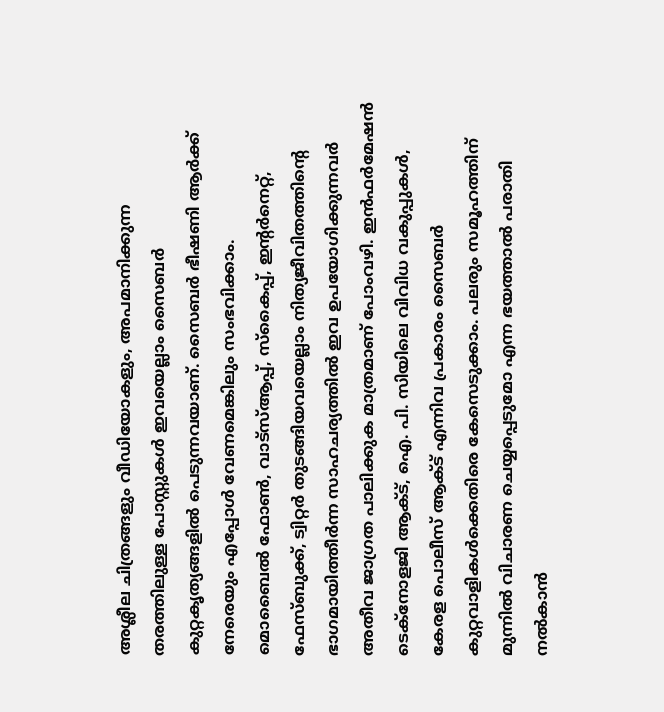അശ്ലീല ചിത്രങ്ങളും വീഡിയോകളും, അപമാനിക്കുന്ന തരത്തിലുള്ള പോസ്റ്റുകൾ ഇവയെല്ലാം സൈബർ കുറ്റകൃത്യങ്ങളിൽ പെടുന്നവയാണ്. സൈബർ ഭീഷണി ആർക്ക് നേരെയും എപ്പോൾ വേണമെങ്കിലും സംഭവിക്കാം.
മൊബൈൽ ഫോൺ, വാട്സ്ആപ്പ്, സ്കൈപ്പ്, ഇന്റർനെറ്റ്, ഫേസ്ബുക്ക്, ട്വിറ്റർ തുടങ്ങിയവയെല്ലാം നിത്യജീവിതത്തിന്റെ ഭാഗമായിത്തീർന്ന സാഹചര്യത്തിൽ ഇവ ഉപയോഗിക്കുന്നവർ അതീവ ജാഗ്രത പാലിക്കുക മാത്രമാണ് പോംവഴി. ഇൻഫർമേഷൻ ടെക്നോളജി ആക്ട്, ഐ. പി. സിയിലെ വിവിധ വകുപ്പുകൾ, കേരള പൊലീസ് ആക്ട് എന്നിവ പ്രകാരം സൈബർ കുറ്റവാളികൾക്കെതിരെ കേസെടുക്കാം. പലരും സമൂഹത്തിന് മുന്നിൽ വിചാരണ ചെയ്യപ്പെടുമോ എന്ന ഭയത്താൽ പരാതി നൽകാൻ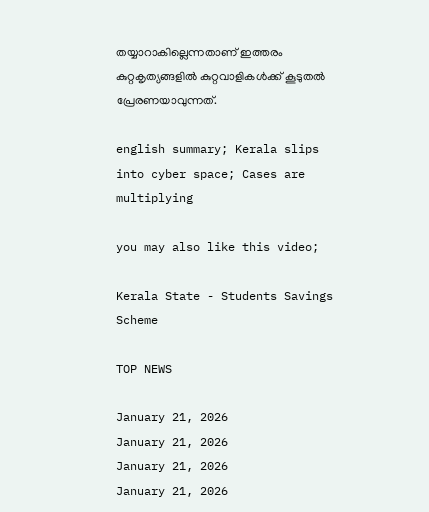തയ്യാറാകില്ലെന്നതാണ് ഇത്തരം കുറ്റകൃത്യങ്ങളിൽ കുറ്റവാളികൾക്ക് കൂടുതൽ പ്രേരണയാവുന്നത്.

english summary; Kerala slips into cyber space; Cases are multiplying

you may also like this video;

Kerala State - Students Savings Scheme

TOP NEWS

January 21, 2026
January 21, 2026
January 21, 2026
January 21, 2026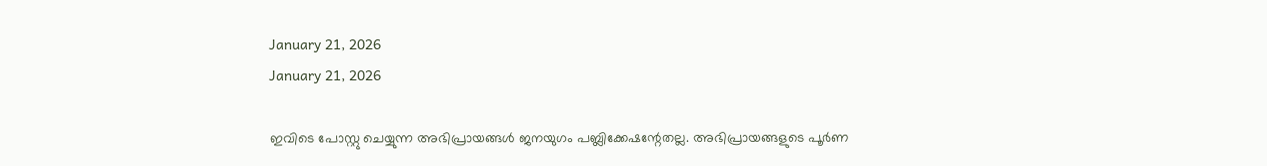January 21, 2026
January 21, 2026

ഇവിടെ പോസ്റ്റു ചെയ്യുന്ന അഭിപ്രായങ്ങള്‍ ജനയുഗം പബ്ലിക്കേഷന്റേതല്ല. അഭിപ്രായങ്ങളുടെ പൂര്‍ണ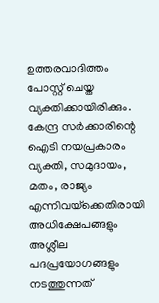ഉത്തരവാദിത്തം പോസ്റ്റ് ചെയ്ത വ്യക്തിക്കായിരിക്കും. കേന്ദ്ര സര്‍ക്കാരിന്റെ ഐടി നയപ്രകാരം വ്യക്തി, സമുദായം, മതം, രാജ്യം എന്നിവയ്‌ക്കെതിരായി അധിക്ഷേപങ്ങളും അശ്ലീല പദപ്രയോഗങ്ങളും നടത്തുന്നത്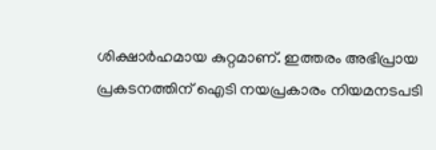ശിക്ഷാര്‍ഹമായ കുറ്റമാണ്. ഇത്തരം അഭിപ്രായ പ്രകടനത്തിന് ഐടി നയപ്രകാരം നിയമനടപടി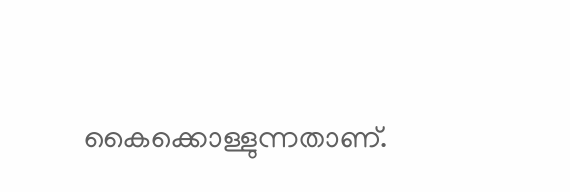കൈക്കൊള്ളുന്നതാണ്.